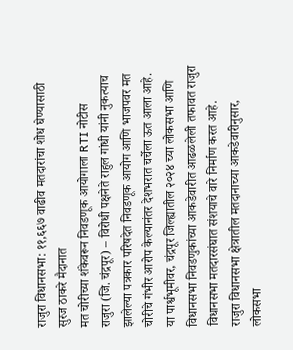राजुरा विधानसभा: ११,६६७ वाढीव मतदारांचा शोध घेण्यासाठी सुरज ठाकरे मैदानात
मत चोरीच्या शंकेवरून निवडणूक आयोगाला RTI नोटीस
राजुरा (जि. चंद्रपूर) – विरोधी पक्षनेते राहुल गांधी यांनी नुकत्याच झालेल्या पत्रकार परिषदेत निवडणूक आयोग आणि भाजपवर मत चोरीचे गंभीर आरोप केल्यानंतर देशभरात चर्चेला ऊत आला आहे. या पार्श्वभूमीवर, चंद्रपूर जिल्ह्यातील २०२४ च्या लोकसभा आणि विधानसभा निवडणुकांच्या आकडेवारीत आढळलेली तफावत राजुरा विधानसभा मतदारसंघात संशयाचे वारे निर्माण करत आहे.
राजुरा विधानसभा क्षेत्रातील मतदानाच्या आकडेवारीनुसार, लोकसभा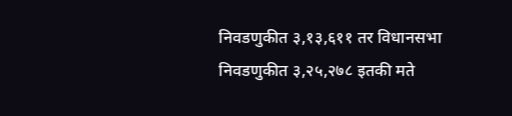निवडणुकीत ३,१३,६११ तर विधानसभा निवडणुकीत ३,२५,२७८ इतकी मते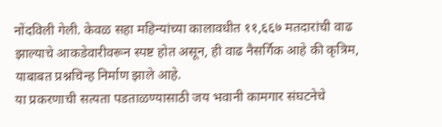नोंदविली गेली. केवळ सहा महिन्यांच्या कालावधीत ११,६६७ मतदारांची वाढ झाल्याचे आकडेवारीवरून स्पष्ट होत असून, ही वाढ नैसर्गिक आहे की कृत्रिम, याबाबत प्रश्नचिन्ह निर्माण झाले आहे.
या प्रकरणाची सत्यता पडताळण्यासाठी जय भवानी कामगार संघटनेचे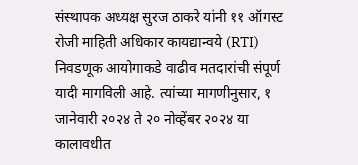संस्थापक अध्यक्ष सुरज ठाकरे यांनी ११ ऑगस्ट रोजी माहिती अधिकार कायद्यान्वये (RTI) निवडणूक आयोगाकडे वाढीव मतदारांची संपूर्ण यादी मागविली आहे. त्यांच्या मागणीनुसार, १ जानेवारी २०२४ ते २० नोव्हेंबर २०२४ या कालावधीत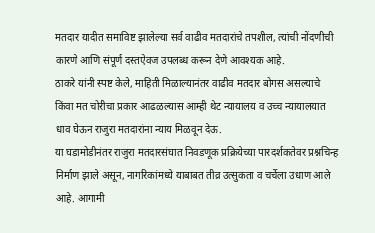मतदार यादीत समाविष्ट झालेल्या सर्व वाढीव मतदारांचे तपशील, त्यांची नोंदणीची कारणे आणि संपूर्ण दस्तऐवज उपलब्ध करून देणे आवश्यक आहे.
ठाकरे यांनी स्पष्ट केले, माहिती मिळाल्यानंतर वाढीव मतदार बोगस असल्याचे किंवा मत चोरीचा प्रकार आढळल्यास आम्ही थेट न्यायालय व उच्च न्यायालयात धाव घेऊन राजुरा मतदारांना न्याय मिळवून देऊ.
या घडामोडीनंतर राजुरा मतदारसंघात निवडणूक प्रक्रियेच्या पारदर्शकतेवर प्रश्नचिन्ह निर्माण झाले असून, नागरिकांमध्ये याबाबत तीव्र उत्सुकता व चर्चेला उधाण आले आहे. आगामी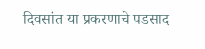दिवसांत या प्रकरणाचे पडसाद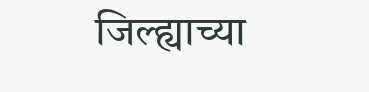जिल्ह्याच्या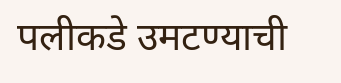पलीकडे उमटण्याची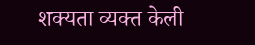शक्यता व्यक्त केली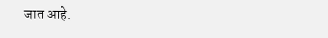जात आहे.